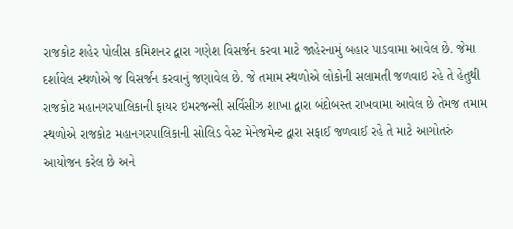રાજકોટ શહેર પોલીસ કમિશનર દ્વારા ગણેશ વિસર્જન કરવા માટે જાહેરનામું બહાર પાડવામા આવેલ છે. જેમા દર્શાવેલ સ્થળોએ જ વિસર્જન કરવાનું જણાવેલ છે. જે તમામ સ્થળોએ લોકોની સલામતી જળવાઇ રહે તે હેતુથી રાજકોટ મહાનગરપાલિકાની ફાયર ઇમરજન્સી સર્વિસીઝ શાખા દ્વારા બંદોબસ્ત રાખવામા આવેલ છે તેમજ તમામ સ્થળોએ રાજકોટ મહાનગરપાલિકાની સોલિડ વેસ્ટ મેનેજમેન્ટ દ્વારા સફાઈ જળવાઈ રહે તે માટે આગોતરું આયોજન કરેલ છે અને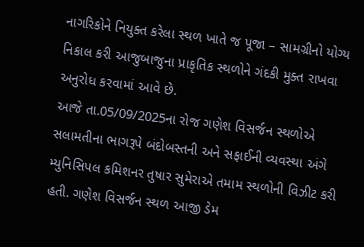નાગરિકોને નિયુક્ત કરેલા સ્થળ ખાતે જ પૂજા – સામગ્રીનો યોગ્ય નિકાલ કરી આજુબાજુના પ્રાકૃતિક સ્થળોને ગંદકી મુક્ત રાખવા અનુરોધ કરવામાં આવે છે.
આજે તા.05/09/2025ના રોજ ગણેશ વિસર્જન સ્થળોએ સલામતીના ભાગરૂપે બંદોબસ્તની અને સફાઈની વ્યવસ્થા અંગે મ્યુનિસિપલ કમિશનર તુષાર સુમેરાએ તમામ સ્થળોની વિઝીટ કરી હતી. ગણેશ વિસર્જન સ્થળ આજી ડેમ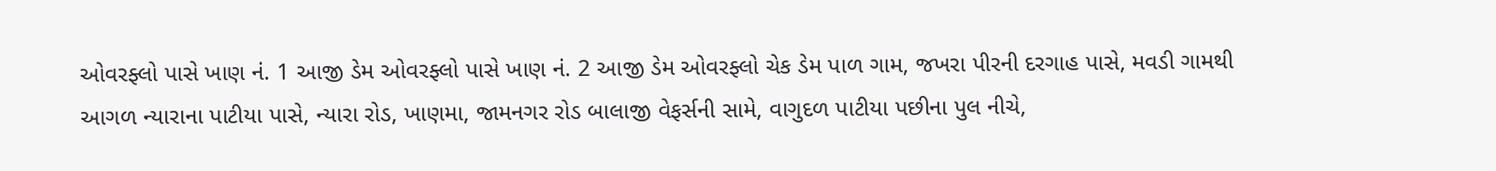ઓવરફ્લો પાસે ખાણ નં. 1 આજી ડેમ ઓવરફ્લો પાસે ખાણ નં. 2 આજી ડેમ ઓવરફ્લો ચેક ડેમ પાળ ગામ, જખરા પીરની દરગાહ પાસે, મવડી ગામથી આગળ ન્યારાના પાટીયા પાસે, ન્યારા રોડ, ખાણમા, જામનગર રોડ બાલાજી વેફર્સની સામે, વાગુદળ પાટીયા પછીના પુલ નીચે,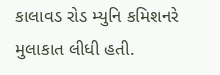કાલાવડ રોડ મ્યુનિ કમિશનરે મુલાકાત લીધી હતી.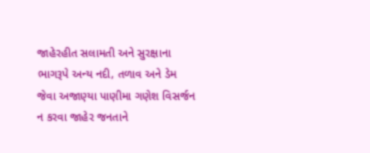જાહેરહીત સલામતી અને સુરક્ષાના ભાગરૂપે અન્ય નદી, તળાવ અને ડેમ જેવા અજાણ્યા પાણીમા ગણેશ વિસર્જન ન કરવા જાહેર જનતાને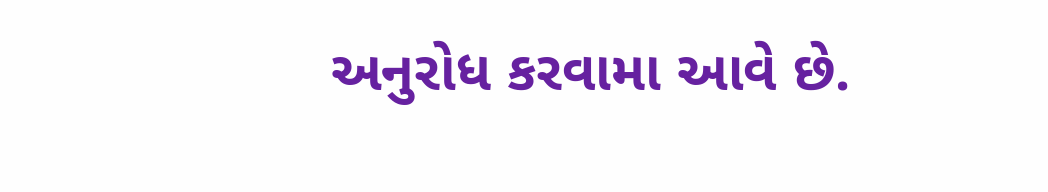અનુરોધ કરવામા આવે છે.